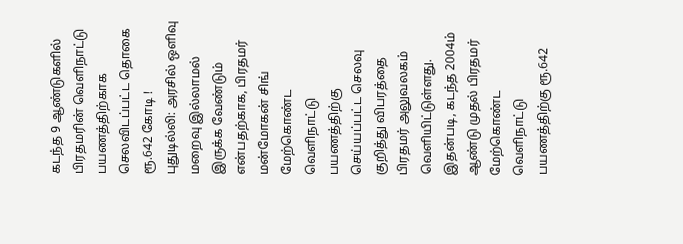கடந்த 9 ஆண்டுகளில் பிரதமரின் வெளிநாட்டு பயணத்திற்காக செலவிடப்பட்ட தொகை ரூ.642 கோடி !
புதுடில்லி: அரசில் ஒளிவு மறைவு இல்லாமல் இருக்க வேண்டும் என்பதற்காக, பிரதமர் மன்மோகன் சிங் மேற்கொண்ட வெளிநாட்டு பயணத்திற்கு செய்யப்பட்ட செலவு குறித்து விபரத்தை பிரதமர் அலுவலகம் வெளியிட்டுள்ளது. இதன்படி, கடந்த 2004ம் ஆண்டு முதல் பிரதமர் மேற்கொண்ட வெளிநாட்டு பயணத்திற்கு ரூ.642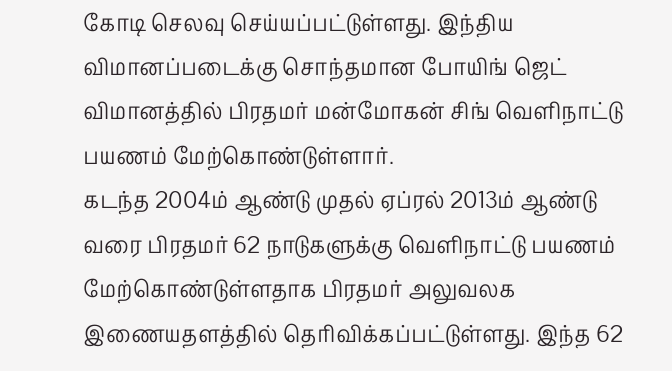கோடி செலவு செய்யப்பட்டுள்ளது. இந்திய விமானப்படைக்கு சொந்தமான போயிங் ஜெட் விமானத்தில் பிரதமர் மன்மோகன் சிங் வெளிநாட்டு பயணம் மேற்கொண்டுள்ளார்.
கடந்த 2004ம் ஆண்டு முதல் ஏப்ரல் 2013ம் ஆண்டு வரை பிரதமர் 62 நாடுகளுக்கு வெளிநாட்டு பயணம் மேற்கொண்டுள்ளதாக பிரதமர் அலுவலக இணையதளத்தில் தெரிவிக்கப்பட்டுள்ளது. இந்த 62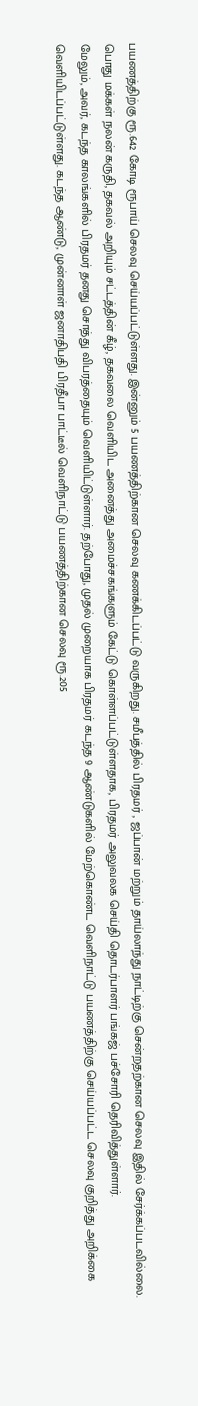பயணத்திற்கு ரூ.642 கோடி ரூபாய் செலவு செய்யப்பட்டுள்ளது. இன்னும் 5 பயணத்திற்கான செலவு கணக்கிடப்பட்டு வருகிறது. சமீபத்தில் பிரதமர் , ஜப்பான் மற்றும் தாய்லாந்து நாட்டிற்கு சென்றதற்கான செலவு இதில் சேர்க்கப்படவில்லை.
பொது மக்கள் நலன் கருதி, தகவல் அறியும் சட்டத்தின் கீழ், தகவலை வெளியிட அனைத்து அமைச்சகங்களும் கேட்டு கொள்ளப்பட்டுள்ளதாக, பிரதமர் அலுவலக செய்தி தொடர்பாளர் பங்கஜ் பச்சோரி தெரிவித்துள்ளார்.
மேலும், அவர், கடந்த காலங்களில் பிரதமர் தனது சொத்து விபரத்தையும் வெளியிட்டுள்ளார். தற்போது, முதல் முறையாக பிரதமர் கடந்த 9 ஆண்டுகளில் மேற்கொண்ட வெளிநாட்டு பயணத்திற்கு செய்யப்பட்ட செலவு குறித்து அறிக்கை வெளியிடப்பட்டுள்ளது. கடந்த ஆண்டு, முன்னாள் ஜனாதிபதி பிரதீபா பாட்டீல் வெளிநாட்டு பயணத்திற்கான செலவு ரூ.205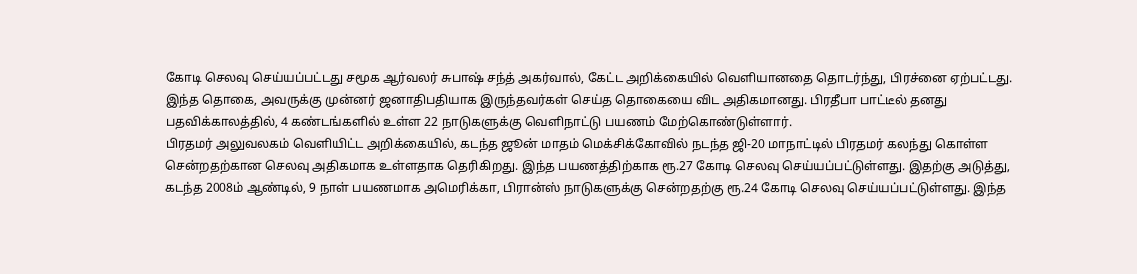கோடி செலவு செய்யப்பட்டது சமூக ஆர்வலர் சுபாஷ் சந்த் அகர்வால், கேட்ட அறிக்கையில் வெளியானதை தொடர்ந்து, பிரச்னை ஏற்பட்டது. இந்த தொகை, அவருக்கு முன்னர் ஜனாதிபதியாக இருந்தவர்கள் செய்த தொகையை விட அதிகமானது. பிரதீபா பாட்டீல் தனது பதவிக்காலத்தில், 4 கண்டங்களில் உள்ள 22 நாடுகளுக்கு வெளிநாட்டு பயணம் மேற்கொண்டுள்ளார்.
பிரதமர் அலுவலகம் வெளியிட்ட அறிக்கையில், கடந்த ஜூன் மாதம் மெக்சிக்கோவில் நடந்த ஜி-20 மாநாட்டில் பிரதமர் கலந்து கொள்ள சென்றதற்கான செலவு அதிகமாக உள்ளதாக தெரிகிறது. இந்த பயணத்திற்காக ரூ.27 கோடி செலவு செய்யப்பட்டுள்ளது. இதற்கு அடுத்து, கடந்த 2008ம் ஆண்டில், 9 நாள் பயணமாக அமெரிக்கா, பிரான்ஸ் நாடுகளுக்கு சென்றதற்கு ரூ.24 கோடி செலவு செய்யப்பட்டுள்ளது. இந்த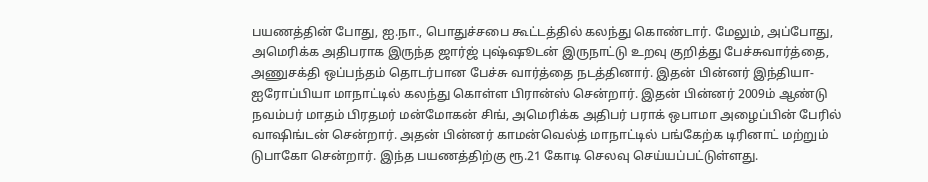பயணத்தின் போது, ஐ.நா., பொதுச்சபை கூட்டத்தில் கலந்து கொண்டார். மேலும், அப்போது, அமெரிக்க அதிபராக இருந்த ஜார்ஜ் புஷ்ஷூடன் இருநாட்டு உறவு குறித்து பேச்சுவார்த்தை, அணுசக்தி ஒப்பந்தம் தொடர்பான பேச்சு வார்த்தை நடத்தினார். இதன் பின்னர் இந்தியா- ஐரோப்பியா மாநாட்டில் கலந்து கொள்ள பிரான்ஸ் சென்றார். இதன் பின்னர் 2009ம் ஆண்டு நவம்பர் மாதம் பிரதமர் மன்மோகன் சிங், அமெரிக்க அதிபர் பராக் ஒபாமா அழைப்பின் பேரில் வாஷிங்டன் சென்றார். அதன் பின்னர் காமன்வெல்த் மாநாட்டில் பங்கேற்க டிரினாட் மற்றும் டுபாகோ சென்றார். இந்த பயணத்திற்கு ரூ.21 கோடி செலவு செய்யப்பட்டுள்ளது.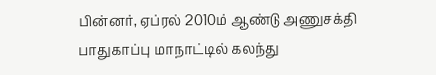பின்னர், ஏப்ரல் 2010ம் ஆண்டு அணுசக்தி பாதுகாப்பு மாநாட்டில் கலந்து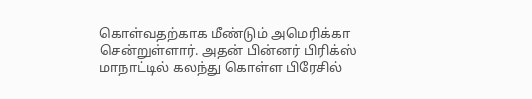கொள்வதற்காக மீண்டும் அமெரிக்கா சென்றுள்ளார். அதன் பின்னர் பிரிக்ஸ் மாநாட்டில் கலந்து கொள்ள பிரேசில்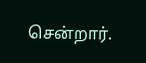சென்றார்.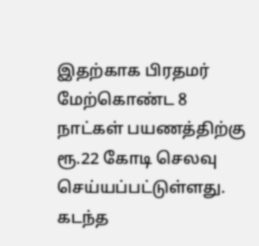இதற்காக பிரதமர் மேற்கொண்ட 8 நாட்கள் பயணத்திற்கு ரூ.22 கோடி செலவு செய்யப்பட்டுள்ளது. கடந்த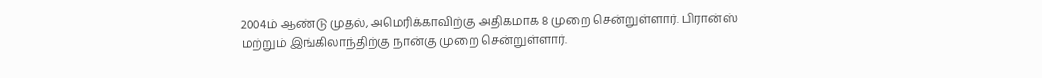2004ம் ஆண்டு முதல், அமெரிக்காவிற்கு அதிகமாக 8 முறை சென்றுள்ளார். பிரான்ஸ் மற்றும் இங்கிலாந்திற்கு நான்கு முறை சென்றுள்ளார்.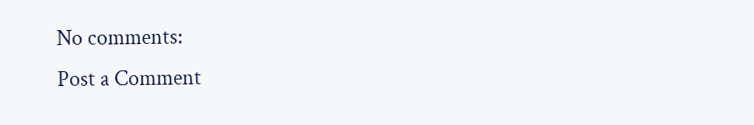No comments:
Post a Comment